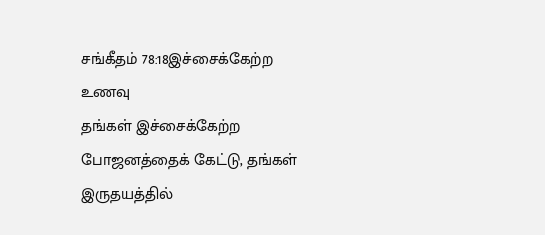சங்கீதம் 78:18இச்சைக்கேற்ற உணவு
தங்கள் இச்சைக்கேற்ற போஜனத்தைக் கேட்டு, தங்கள் இருதயத்தில்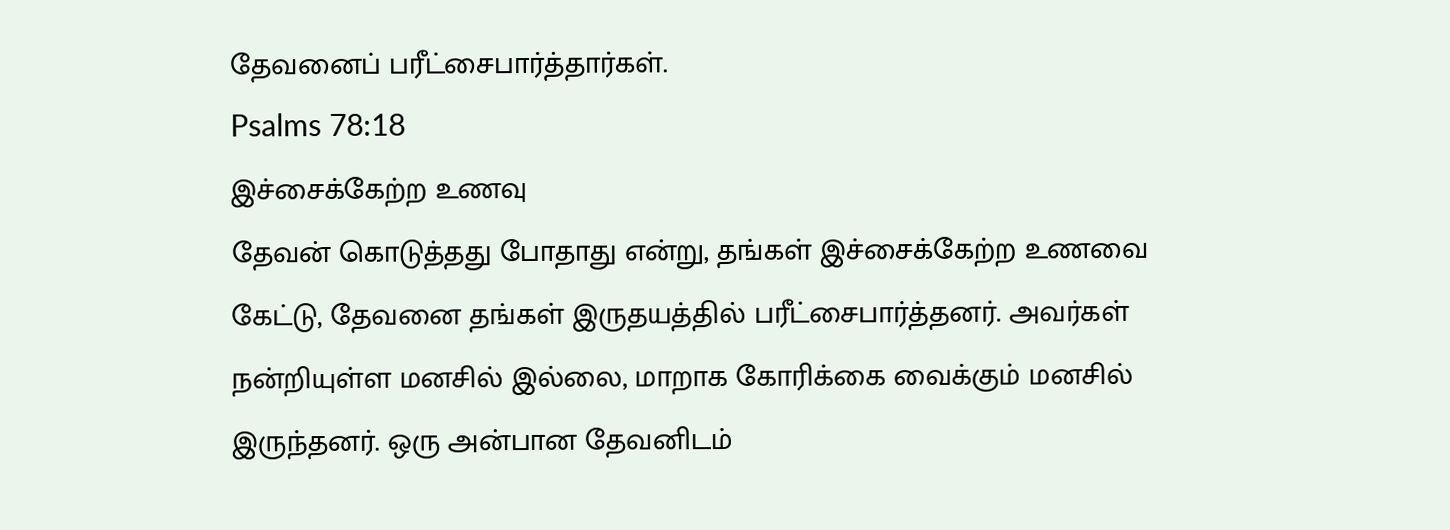தேவனைப் பரீட்சைபார்த்தார்கள்.
Psalms 78:18
இச்சைக்கேற்ற உணவு
தேவன் கொடுத்தது போதாது என்று, தங்கள் இச்சைக்கேற்ற உணவை கேட்டு, தேவனை தங்கள் இருதயத்தில் பரீட்சைபார்த்தனர். அவர்கள் நன்றியுள்ள மனசில் இல்லை, மாறாக கோரிக்கை வைக்கும் மனசில் இருந்தனர். ஒரு அன்பான தேவனிடம்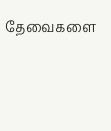தேவைகளை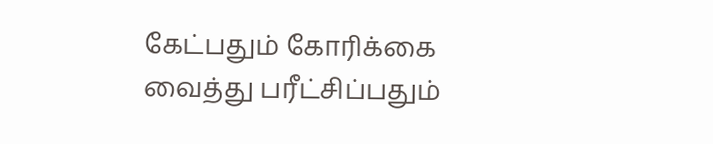கேட்பதும் கோரிக்கை வைத்து பரீட்சிப்பதும்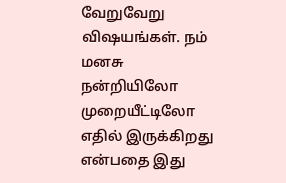வேறுவேறு விஷயங்கள். நம் மனசு நன்றியிலோ முறையீட்டிலோ எதில் இருக்கிறது என்பதை இது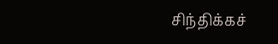சிந்திக்கச்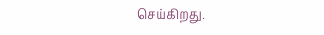செய்கிறது.